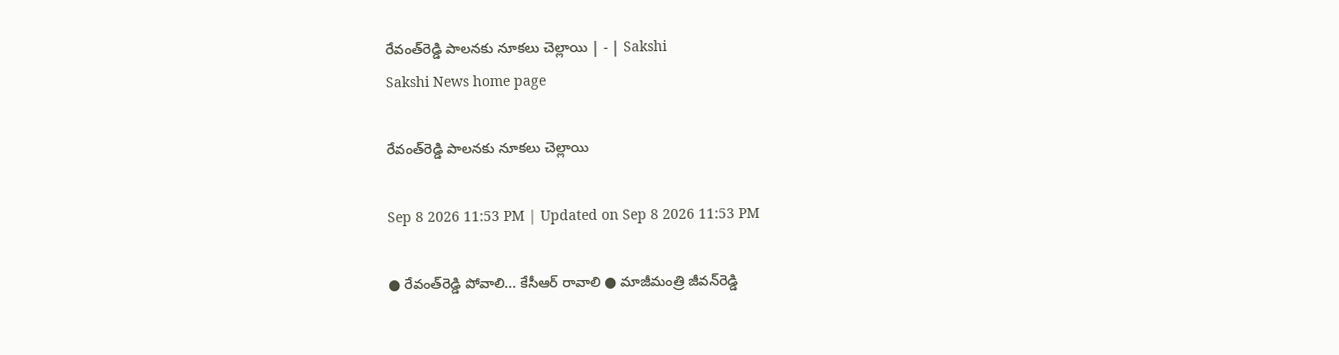రేవంత్‌రెడ్డి పాలనకు నూకలు చెల్లాయి | - | Sakshi
Sakshi News home page

రేవంత్‌రెడ్డి పాలనకు నూకలు చెల్లాయి

Sep 8 2026 11:53 PM | Updated on Sep 8 2026 11:53 PM

● రేవంత్‌రెడ్డి పోవాలి... కేసీఆర్‌ రావాలి ● మాజీమంత్రి జీవన్‌రెడ్డి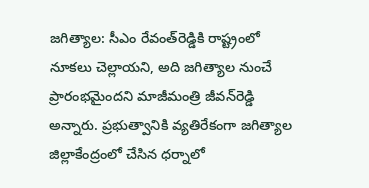జగిత్యాల: సీఎం రేవంత్‌రెడ్డికి రాష్ట్రంలో నూకలు చెల్లాయని, అది జగిత్యాల నుంచే ప్రారంభమైందని మాజీమంత్రి జీవన్‌రెడ్డి అన్నారు. ప్రభుత్వానికి వ్యతిరేకంగా జగిత్యాల జిల్లాకేంద్రంలో చేసిన ధర్నాలో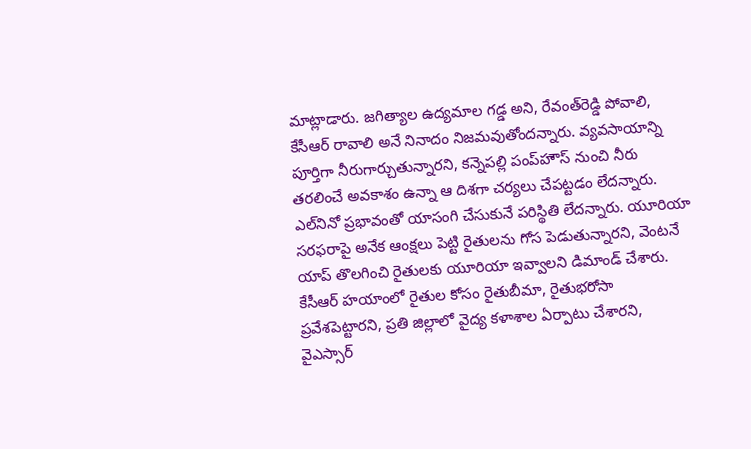మాట్లాడారు. జగిత్యాల ఉద్యమాల గడ్డ అని, రేవంత్‌రెడ్డి పోవాలి, కేసీఆర్‌ రావాలి అనే నినాదం నిజమవుతోందన్నారు. వ్యవసాయాన్ని పూర్తిగా నీరుగార్చుతున్నారని, కన్నెపల్లి పంప్‌హౌస్‌ నుంచి నీరు తరలించే అవకాశం ఉన్నా ఆ దిశగా చర్యలు చేపట్టడం లేదన్నారు. ఎల్‌నినో ప్రభావంతో యాసంగి చేసుకునే పరిస్థితి లేదన్నారు. యూరియా సరఫరాపై అనేక ఆంక్షలు పెట్టి రైతులను గోస పెడుతున్నారని, వెంటనే యాప్‌ తొలగించి రైతులకు యూరియా ఇవ్వాలని డిమాండ్‌ చేశారు. కేసీఆర్‌ హయాంలో రైతుల కోసం రైతుబీమా, రైతుభరోసా ప్రవేశపెట్టారని, ప్రతి జిల్లాలో వైద్య కళాశాల ఏర్పాటు చేశారని, వైఎస్సార్‌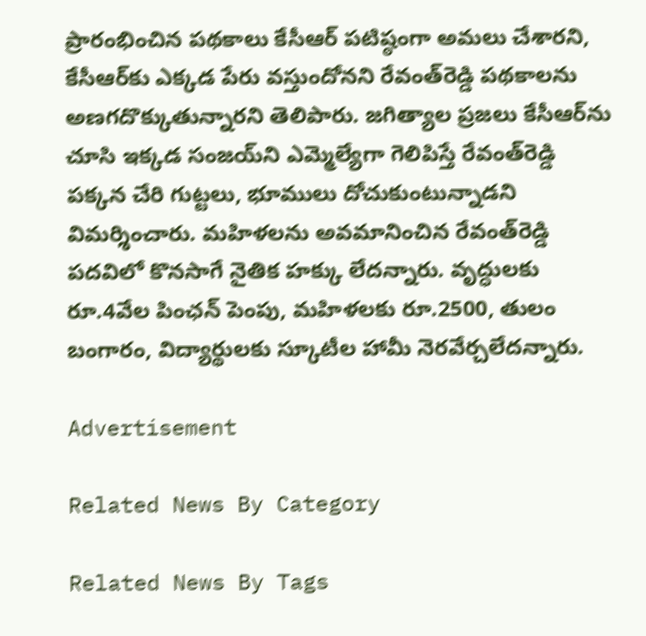ప్రారంభించిన పథకాలు కేసీఆర్‌ పటిష్ఠంగా అమలు చేశారని, కేసీఆర్‌కు ఎక్కడ పేరు వస్తుందోనని రేవంత్‌రెడ్డి పథకాలను అణగదొక్కుతున్నారని తెలిపారు. జగిత్యాల ప్రజలు కేసీఆర్‌ను చూసి ఇక్కడ సంజయ్‌ని ఎమ్మెల్యేగా గెలిపిస్తే రేవంత్‌రెడ్డి పక్కన చేరి గుట్టలు, భూములు దోచుకుంటున్నాడని విమర్శించారు. మహిళలను అవమానించిన రేవంత్‌రెడ్డి పదవిలో కొనసాగే నైతిక హక్కు లేదన్నారు. వృద్ధులకు రూ.4వేల పింఛన్‌ పెంపు, మహిళలకు రూ.2500, తులం బంగారం, విద్యార్థులకు స్కూటీల హామీ నెరవేర్చలేదన్నారు.

Advertisement

Related News By Category

Related News By Tags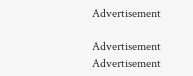Advertisement

Advertisement
Advertisement